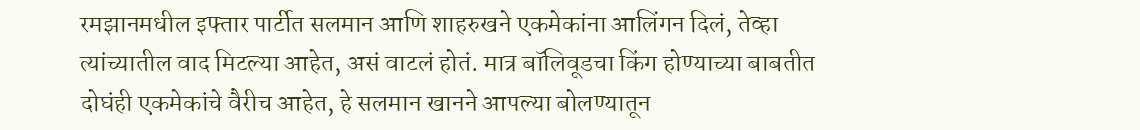रमझानमधील इफ्तार पार्टीत सलमान आणि शाहरुखने एकमेकांना आलिंगन दिलं, तेव्हा त्यांच्यातील वाद मिटल्या आहेत, असं वाटलं होतं. मात्र बॉलिवूडचा किंग होण्याच्या बाबतीत दोघंही एकमेकांचे वैरीच आहेत, हे सलमान खानने आपल्या बोलण्यातून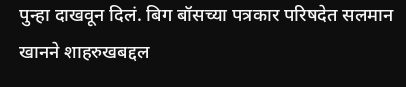पुन्हा दाखवून दिलं. बिग बॉसच्या पत्रकार परिषदेत सलमान खानने शाहरुखबद्दल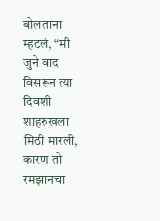बोलताना म्हटलं, “मी जुने वाद विसरून त्या दिवशी शाहरुखला मिठी मारली, कारण तो रमझानचा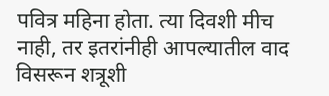पवित्र महिना होता. त्या दिवशी मीच नाही, तर इतरांनीही आपल्यातील वाद विसरून शत्रूशी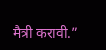मैत्री करावी.”